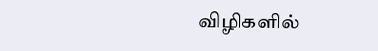விழிகளில்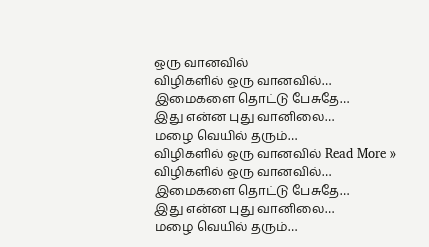ஒரு வானவில்
விழிகளில் ஒரு வானவில்…
இமைகளை தொட்டு பேசுதே…
இது என்ன புது வானிலை…
மழை வெயில் தரும்…
விழிகளில் ஒரு வானவில் Read More »
விழிகளில் ஒரு வானவில்…
இமைகளை தொட்டு பேசுதே…
இது என்ன புது வானிலை…
மழை வெயில் தரும்…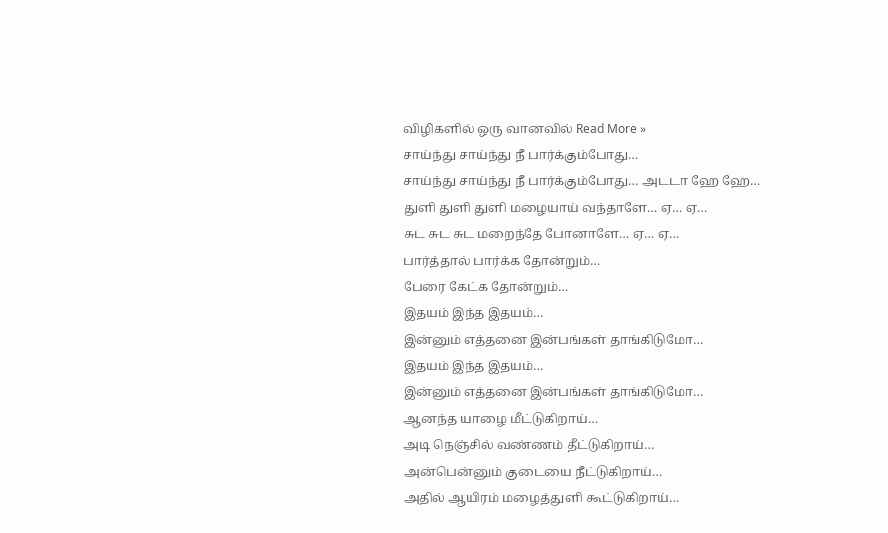விழிகளில் ஒரு வானவில் Read More »
சாய்ந்து சாய்ந்து நீ பார்க்கும்போது…
சாய்ந்து சாய்ந்து நீ பார்க்கும்போது… அடடா ஹே ஹே…
துளி துளி துளி மழையாய் வந்தாளே… ஏ… ஏ…
சுட சுட சுட மறைந்தே போனாளே… ஏ… ஏ…
பார்த்தால் பார்க்க தோன்றும்…
பேரை கேட்க தோன்றும்…
இதயம் இந்த இதயம்…
இன்னும் எத்தனை இன்பங்கள் தாங்கிடுமோ…
இதயம் இந்த இதயம்…
இன்னும் எத்தனை இன்பங்கள் தாங்கிடுமோ…
ஆனந்த யாழை மீட்டுகிறாய்…
அடி நெஞ்சில் வண்ணம் தீட்டுகிறாய்…
அன்பென்னும் குடையை நீட்டுகிறாய்…
அதில் ஆயிரம் மழைத்துளி கூட்டுகிறாய்…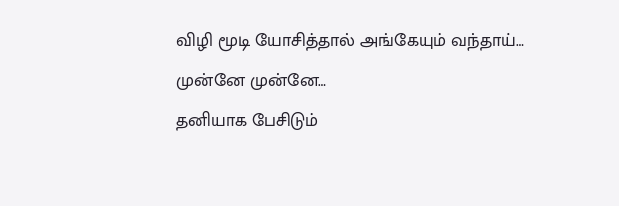விழி மூடி யோசித்தால் அங்கேயும் வந்தாய்…
முன்னே முன்னே…
தனியாக பேசிடும்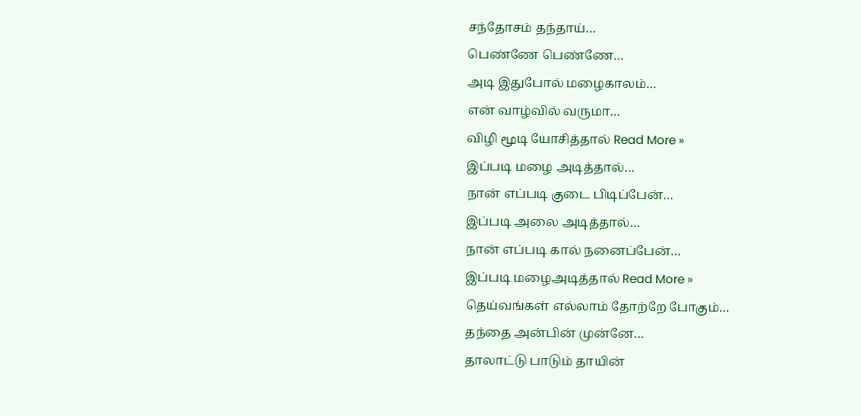சந்தோசம் தந்தாய்…
பெண்ணே பெண்ணே…
அடி இதுபோல் மழைகாலம்…
என் வாழ்வில் வருமா…
விழி மூடி யோசித்தால் Read More »
இப்படி மழை அடித்தால்…
நான் எப்படி குடை பிடிப்பேன்…
இப்படி அலை அடித்தால்…
நான் எப்படி கால் நனைப்பேன்…
இப்படி மழைஅடித்தால் Read More »
தெய்வங்கள் எல்லாம் தோற்றே போகும்…
தந்தை அன்பின் முன்னே…
தாலாட்டு பாடும் தாயின்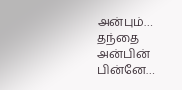அன்பும்…
தந்தை அன்பின் பின்னே…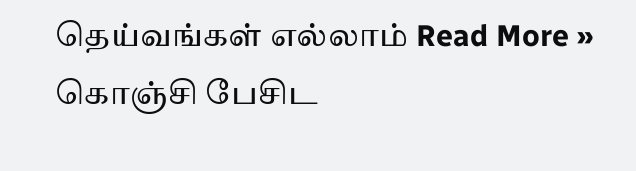தெய்வங்கள் எல்லாம் Read More »
கொஞ்சி பேசிட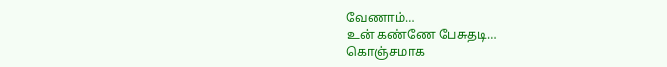வேணாம்…
உன் கண்ணே பேசுதடி…
கொஞ்சமாக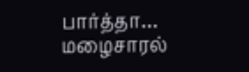பார்த்தா…
மழைசாரல்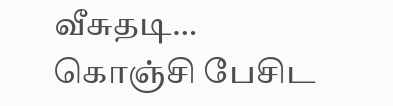வீசுதடி…
கொஞ்சி பேசிட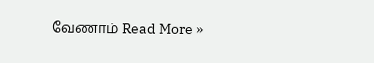வேணாம் Read More »